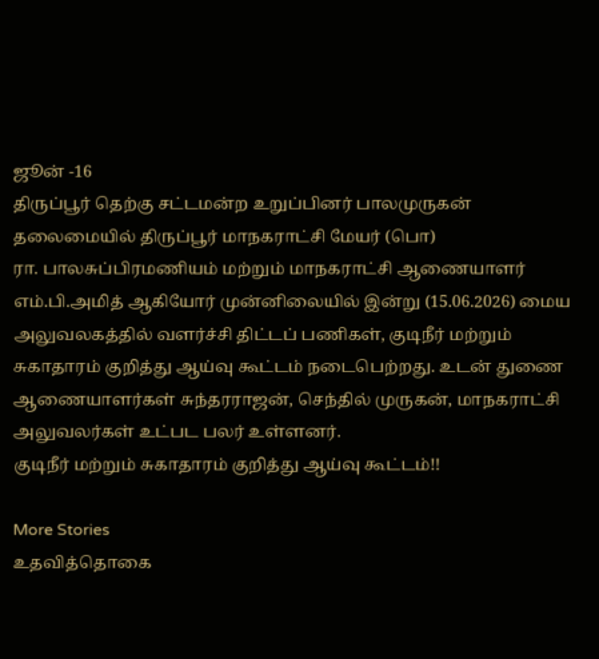ஜூன் -16
திருப்பூர் தெற்கு சட்டமன்ற உறுப்பினர் பாலமுருகன் தலைமையில் திருப்பூர் மாநகராட்சி மேயர் (பொ)
ரா. பாலசுப்பிரமணியம் மற்றும் மாநகராட்சி ஆணையாளர் எம்.பி.அமித் ஆகியோர் முன்னிலையில் இன்று (15.06.2026) மைய அலுவலகத்தில் வளர்ச்சி திட்டப் பணிகள், குடிநீர் மற்றும் சுகாதாரம் குறித்து ஆய்வு கூட்டம் நடைபெற்றது. உடன் துணை ஆணையாளர்கள் சுந்தரராஜன், செந்தில் முருகன், மாநகராட்சி அலுவலர்கள் உட்பட பலர் உள்ளனர்.
குடிநீர் மற்றும் சுகாதாரம் குறித்து ஆய்வு கூட்டம்!!

More Stories
உதவித்தொகை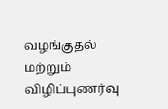வழங்குதல் மற்றும் விழிப்புணர்வு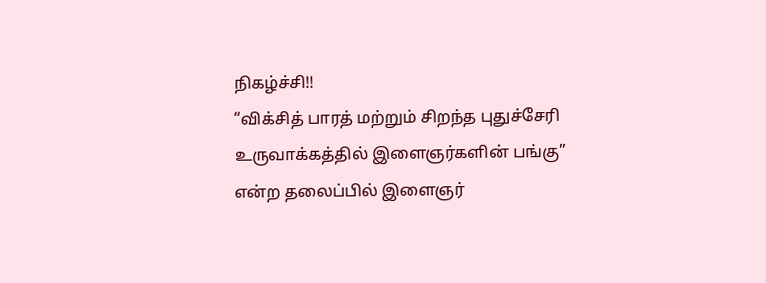நிகழ்ச்சி!!
“விக்சித் பாரத் மற்றும் சிறந்த புதுச்சேரி உருவாக்கத்தில் இளைஞர்களின் பங்கு” என்ற தலைப்பில் இளைஞர்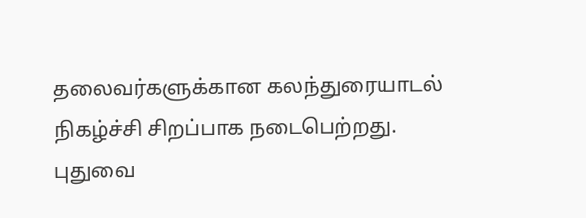தலைவர்களுக்கான கலந்துரையாடல் நிகழ்ச்சி சிறப்பாக நடைபெற்றது.
புதுவை